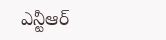ఎన్టీఆర్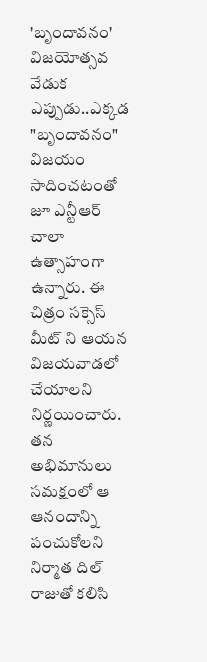'బృందావనం' విజయోత్సవ వేడుక ఎప్పుడు..ఎక్కడ
"బృందావనం" విజయం సాదించటంతో జూ ఎన్టీఆర్ చాలా ఉత్సాహంగా ఉన్నారు. ఈ చిత్రం సక్సెస్ మీట్ ని ఆయన విజయవాడలో చేయాలని నిర్ణయించారు. తన అభిమానులు సమక్షంలో ఆ ఆనందాన్ని పంచుకోలని నిర్మాత దిల్ రాజుతో కలిసి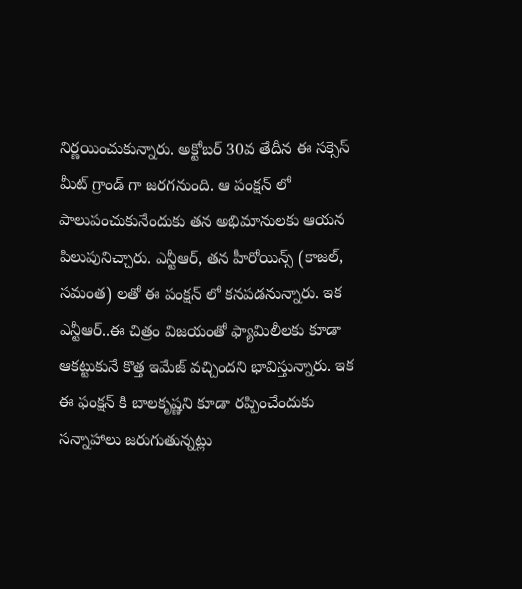నిర్ణయించుకున్నారు. అక్టోబర్ 30వ తేదీన ఈ సక్సెస్ మీట్ గ్రాండ్ గా జరగనుంది. ఆ పంక్షన్ లో పాలుపంచుకునేందుకు తన అభిమానులకు ఆయన పిలుపునిచ్చారు. ఎన్టీఆర్, తన హీరోయిన్స్ (కాజల్, సమంత) లతో ఈ పంక్షన్ లో కనపడనున్నారు. ఇక ఎన్టీఆర్..ఈ చిత్రం విజయంతో ఫ్యామిలీలకు కూడా ఆకట్టుకునే కొత్త ఇమేజ్ వచ్చిందని భావిస్తున్నారు. ఇక ఈ ఫంక్షన్ కి బాలకృష్ణని కూడా రప్పించేందుకు సన్నాహాలు జరుగుతున్నట్లు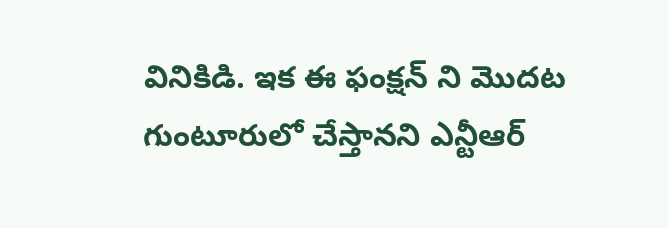వినికిడి. ఇక ఈ ఫంక్షన్ ని మొదట గుంటూరులో చేస్తానని ఎన్టీఆర్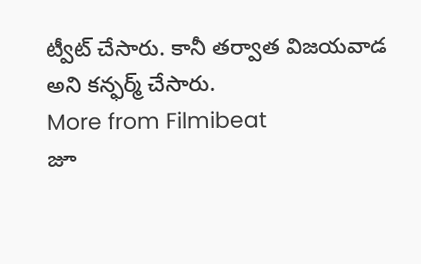ట్వీట్ చేసారు. కానీ తర్వాత విజయవాడ అని కన్ఫర్మ్ చేసారు.
More from Filmibeat
జూ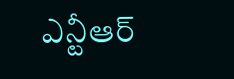ఎన్టీఆర్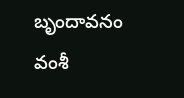బృందావనం వంశీ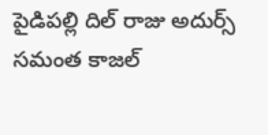పైడిపల్లి దిల్ రాజు అదుర్స్ సమంత కాజల్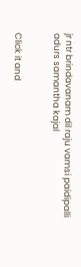jr ntr brindavanam dil raju vamsi paidipalli adurs samantha kajal


Click it and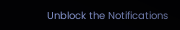Unblock the Notifications